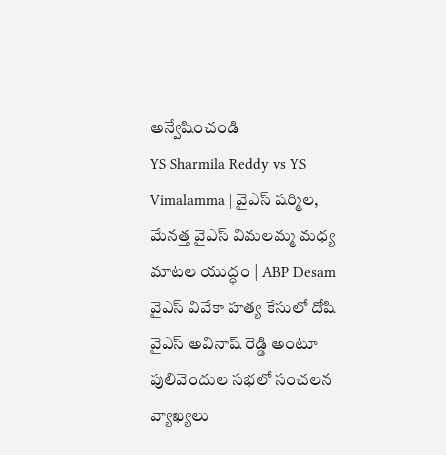అన్వేషించండి
YS Sharmila Reddy vs YS Vimalamma | వైఎస్ షర్మిల, మేనత్త వైఎస్ విమలమ్మ మధ్య మాటల యుద్ధం | ABP Desam
వైఎస్ వివేకా హత్య కేసులో దోషి వైఎస్ అవినాష్ రెడ్డి అంటూ పులివెందుల సభలో సంచలన వ్యాఖ్యలు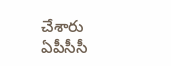చేశారు ఏపీసీసీ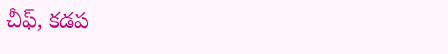చీఫ్, కడప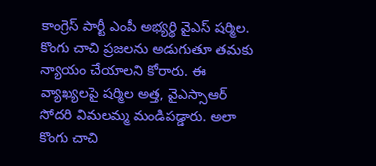కాంగ్రెస్ పార్టీ ఎంపీ అభ్యర్థి వైఎస్ షర్మిల. కొంగు చాచి ప్రజలను అడుగుతూ తమకు న్యాయం చేయాలని కోరారు. ఈ వ్యాఖ్యలపై షర్మిల అత్త, వైఎస్సాఆర్ సోదరి విమలమ్మ మండిపడ్డారు. అలా కొంగు చాచి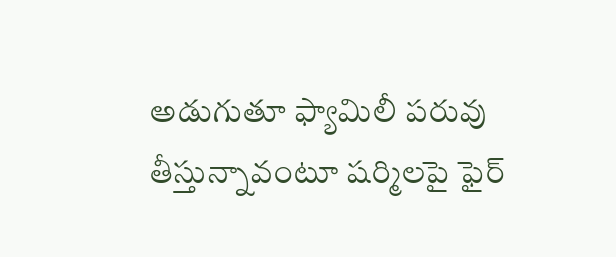అడుగుతూ ఫ్యామిలీ పరువు తీస్తున్నావంటూ షర్మిలపై ఫైర్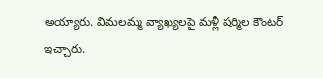అయ్యారు. విమలమ్మ వ్యాఖ్యలపై మళ్లీ షర్మిల కౌంటర్ ఇచ్చారు.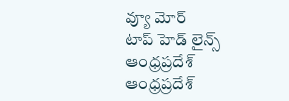వ్యూ మోర్
టాప్ హెడ్ లైన్స్
ఆంధ్రప్రదేశ్
ఆంధ్రప్రదేశ్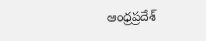ఆంధ్రప్రదేశ్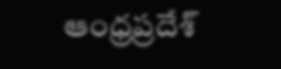ఆంధ్రప్రదేశ్